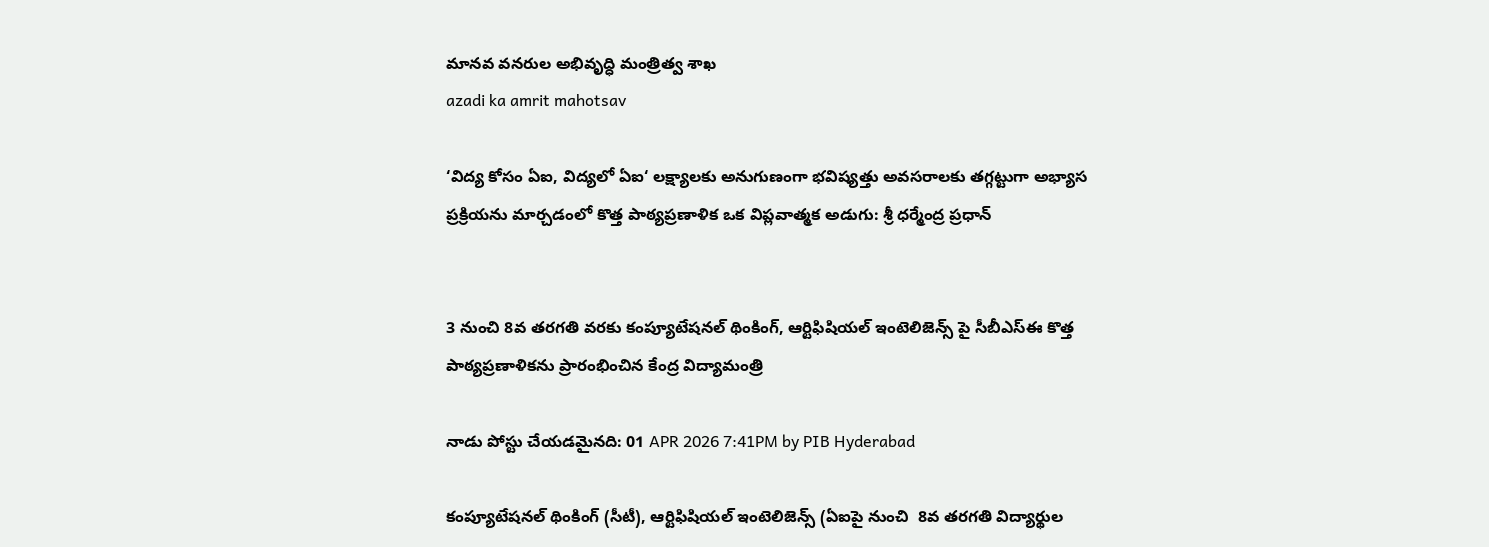మానవ వనరుల అభివృద్ధి మంత్రిత్వ శాఖ
azadi ka amrit mahotsav

‘విద్య కోసం ఏఐ, విద్యలో ఏఐ‘ లక్ష్యాలకు అనుగుణంగా భవిష్యత్తు అవసరాలకు తగ్గట్టుగా అభ్యాస ప్రక్రియను మార్చడంలో కొత్త పాఠ్యప్రణాళిక ఒక విప్లవాత్మక అడుగు: శ్రీ ధర్మేంద్ర ప్రధాన్


3 నుంచి 8వ తరగతి వరకు కంప్యూటేషనల్ థింకింగ్, ఆర్టిఫిషియల్ ఇంటెలిజెన్స్ పై సీబీఎస్ఈ కొత్త పాఠ్యప్రణాళికను ప్రారంభించిన కేంద్ర విద్యామంత్రి

నాడు పోస్టు చేయడమైనది: 01 APR 2026 7:41PM by PIB Hyderabad

కంప్యూటేషనల్ థింకింగ్ (సీటీ), ఆర్టిఫిషియల్ ఇంటెలిజెన్స్ (ఏఐపై నుంచి  8వ తరగతి విద్యార్థుల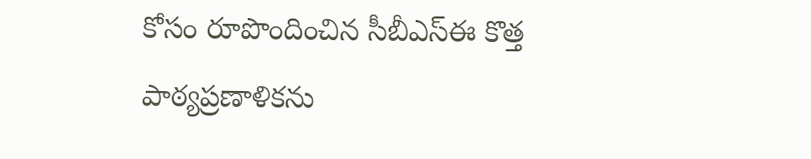కోసం రూపొందించిన సీబీఎస్ఈ కొత్త పాఠ్యప్రణాళికను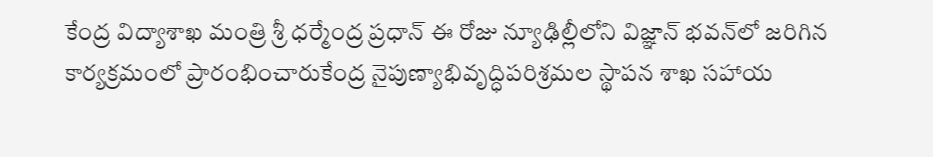కేంద్ర విద్యాశాఖ మంత్రి శ్రీ ధర్మేంద్ర ప్రధాన్ ఈ రోజు న్యూఢిల్లీలోని విజ్ఞాన్ భవన్‌లో జరిగిన కార్యక్రమంలో ప్రారంభించారుకేంద్ర నైపుణ్యాభివృద్ధిపరిశ్రమల స్థాపన శాఖ సహాయ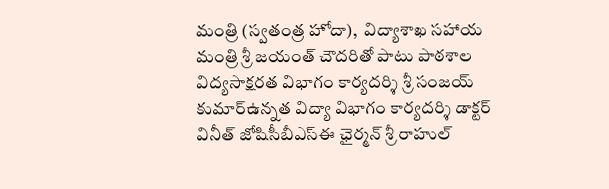మంత్రి (స్వతంత్ర హోదా),  విద్యాశాఖ సహాయ మంత్రి శ్రీ జయంత్ చౌదరితో పాటు పాఠశాల విద్యసాక్షరత విభాగం కార్యదర్శి శ్రీ సంజయ్ కుమార్ఉన్నత విద్యా విభాగం కార్యదర్శి డాక్టర్ వినీత్ జోషిసీబీఎస్ఈ ఛైర్మన్ శ్రీ రాహుల్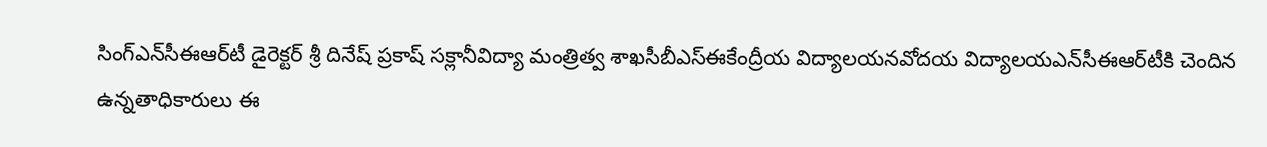సింగ్ఎన్‌సీఈఆర్‌టీ డైరెక్టర్ శ్రీ దినేష్ ప్రకాష్ సక్లానీవిద్యా మంత్రిత్వ శాఖసీబీఎస్ఈకేంద్రీయ విద్యాలయనవోదయ విద్యాలయఎన్‌సీఈఆర్‌టీకి చెందిన ఉన్నతాధికారులు ఈ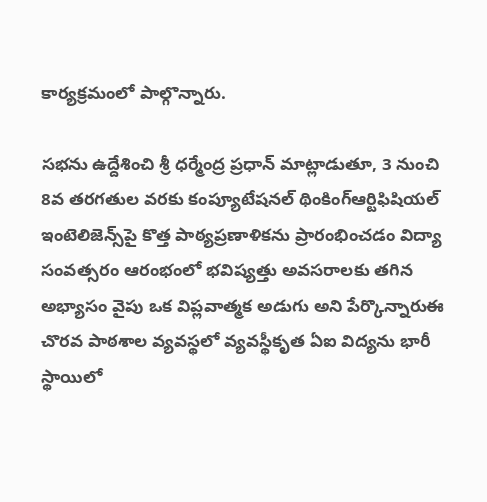కార్యక్రమంలో పాల్గొన్నారు.

సభను ఉద్దేశించి శ్రీ ధర్మేంద్ర ప్రధాన్ మాట్లాడుతూ, 3 నుంచి 8వ తరగతుల వరకు కంప్యూటేషనల్ థింకింగ్ఆర్టిఫిషియల్ ఇంటెలిజెన్స్‌పై కొత్త పాఠ్యప్రణాళికను ప్రారంభించడం విద్యా సంవత్సరం ఆరంభంలో భవిష్యత్తు అవసరాలకు తగిన అభ్యాసం వైపు ఒక విప్లవాత్మక అడుగు అని పేర్కొన్నారుఈ చొరవ పాఠశాల వ్యవస్థలో వ్యవస్థీకృత ఏఐ విద్యను భారీ స్థాయిలో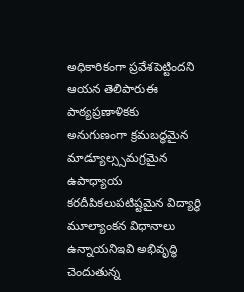అధికారికంగా ప్రవేశపెట్టిందని ఆయన తెలిపారుఈ పాఠ్యప్రణాళికకు అనుగుణంగా క్రమబద్ధమైన మాడ్యూల్స్సమగ్రమైన ఉపాధ్యాయ కరదీపికలుపటిష్టమైన విద్యార్థి మూల్యాంకన విధానాలు ఉన్నాయనిఇవి అభివృద్ధి చెందుతున్న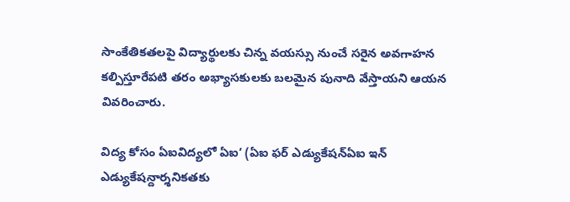సాంకేతికతలపై విద్యార్థులకు చిన్న వయస్సు నుంచే సరైన అవగాహన కల్పిస్తూరేపటి తరం అభ్యాసకులకు బలమైన పునాది వేస్తాయని ఆయన వివరించారు.

విద్య కోసం ఏఐవిద్యలో ఏఐ‘ (ఏఐ ఫర్ ఎడ్యుకేషన్ఏఐ ఇన్ ఎడ్యుకేషన్దార్శనికతకు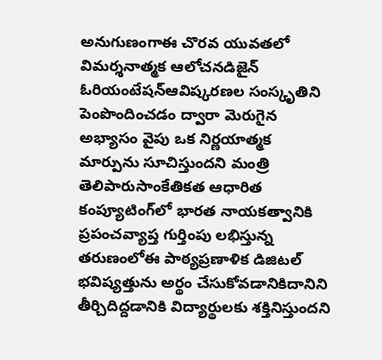అనుగుణంగాఈ చొరవ యువతలో విమర్శనాత్మక ఆలోచనడిజైన్ ఓరియంటేషన్ఆవిష్కరణల సంస్కృతిని పెంపొందించడం ద్వారా మెరుగైన అభ్యాసం వైపు ఒక నిర్ణయాత్మక మార్పును సూచిస్తుందని మంత్రి తెలిపారుసాంకేతికత ఆధారిత కంప్యూటింగ్‌లో భారత నాయకత్వానికి ప్రపంచవ్యాప్త గుర్తింపు లభిస్తున్న తరుణంలోఈ పాఠ్యప్రణాళిక డిజిటల్ భవిష్యత్తును అర్థం చేసుకోవడానికిదానిని తీర్చిదిద్దడానికి విద్యార్థులకు శక్తినిస్తుందని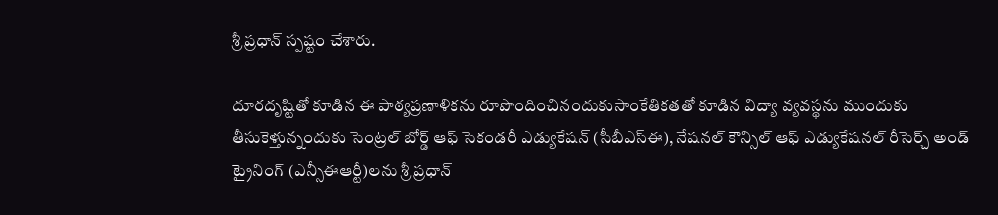శ్రీ ప్రధాన్ స్పష్టం చేశారు.

దూరదృష్టితో కూడిన ఈ పాఠ్యప్రణాళికను రూపొందించినందుకుసాంకేతికతతో కూడిన విద్యా వ్యవస్థను ముందుకు తీసుకెళ్తున్నందుకు సెంట్రల్ బోర్డ్ ఆఫ్ సెకండరీ ఎడ్యుకేషన్ (సీబీఎస్ఈ), నేషనల్ కౌన్సిల్ ఆఫ్ ఎడ్యుకేషనల్ రీసెర్చ్ అండ్ ట్రైనింగ్ (ఎన్సీఈఆర్టీ)లను శ్రీ ప్రధాన్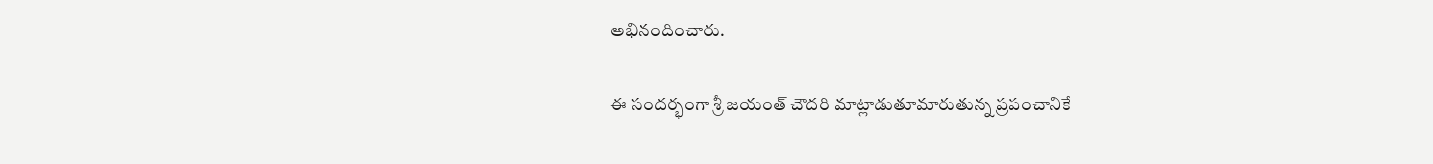అభినందించారు.

ఈ సందర్భంగా శ్రీ జయంత్ చౌదరి మాట్లాడుతూమారుతున్న ప్రపంచానికే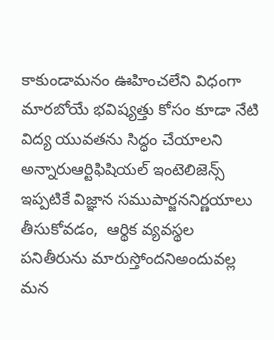కాకుండామనం ఊహించలేని విధంగా మారబోయే భవిష్యత్తు కోసం కూడా నేటి విద్య యువతను సిద్ధం చేయాలని అన్నారుఆర్టిఫిషియల్ ఇంటెలిజెన్స్ ఇప్పటికే విజ్ఞాన సముపార్జననిర్ణయాలు తీసుకోవడం,  ఆర్థిక వ్యవస్థల పనితీరును మారుస్తోందనిఅందువల్ల మన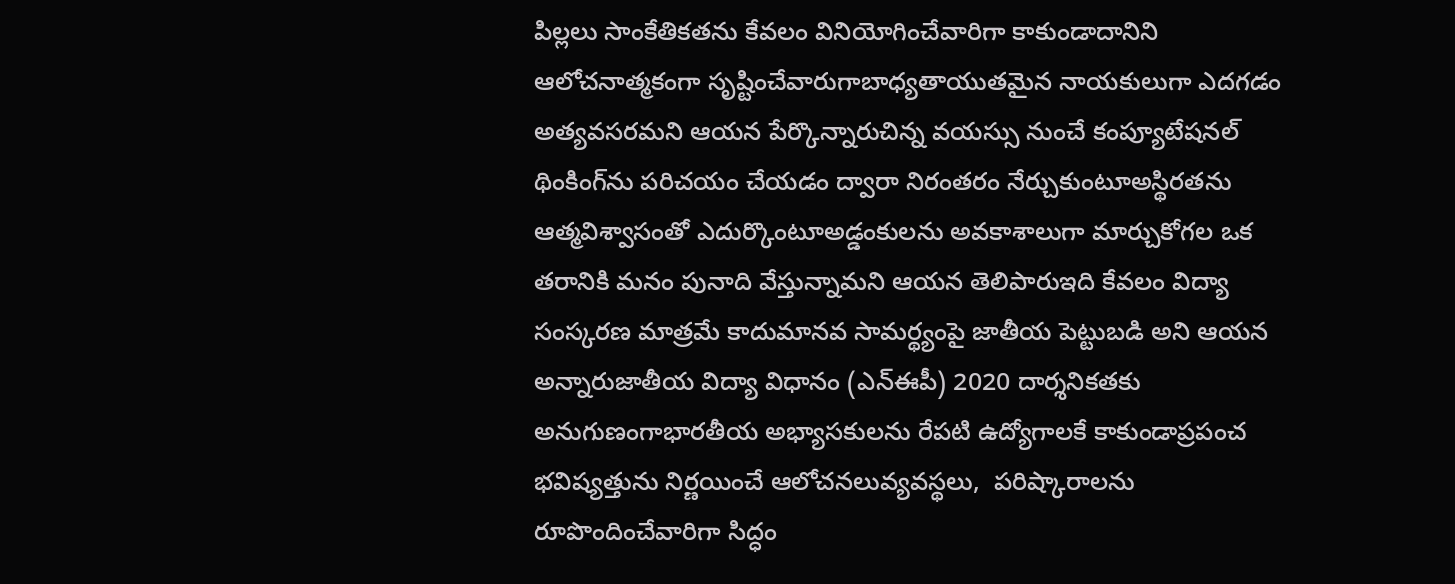పిల్లలు సాంకేతికతను కేవలం వినియోగించేవారిగా కాకుండాదానిని ఆలోచనాత్మకంగా సృష్టించేవారుగాబాధ్యతాయుతమైన నాయకులుగా ఎదగడం అత్యవసరమని ఆయన పేర్కొన్నారుచిన్న వయస్సు నుంచే కంప్యూటేషనల్ థింకింగ్‌ను పరిచయం చేయడం ద్వారా నిరంతరం నేర్చుకుంటూఅస్థిరతను ఆత్మవిశ్వాసంతో ఎదుర్కొంటూఅడ్డంకులను అవకాశాలుగా మార్చుకోగల ఒక తరానికి మనం పునాది వేస్తున్నామని ఆయన తెలిపారుఇది కేవలం విద్యా సంస్కరణ మాత్రమే కాదుమానవ సామర్థ్యంపై జాతీయ పెట్టుబడి అని ఆయన అన్నారుజాతీయ విద్యా విధానం (ఎన్ఈపీ) 2020 దార్శనికతకు అనుగుణంగాభారతీయ అభ్యాసకులను రేపటి ఉద్యోగాలకే కాకుండాప్రపంచ భవిష్యత్తును నిర్ణయించే ఆలోచనలువ్యవస్థలు,  పరిష్కారాలను రూపొందించేవారిగా సిద్ధం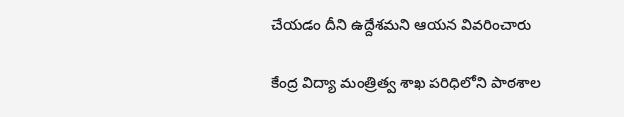చేయడం దీని ఉద్దేశమని ఆయన వివరించారు

కేంద్ర విద్యా మంత్రిత్వ శాఖ పరిధిలోని పాఠశాల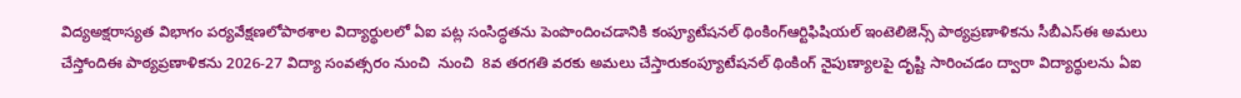విద్యఅక్షరాస్యత విభాగం పర్యవేక్షణలోపాఠశాల విద్యార్థులలో ఏఐ పట్ల సంసిద్ధతను పెంపొందించడానికి కంప్యూటేషనల్ థింకింగ్ఆర్టిఫిషియల్ ఇంటెలిజెన్స్ పాఠ్యప్రణాళికను సీబీఎస్ఈ అమలు చేస్తోందిఈ పాఠ్యప్రణాళికను 2026-27 విద్యా సంవత్సరం నుంచి  నుంచి  8వ తరగతి వరకు అమలు చేస్తారుకంప్యూటేషనల్ థింకింగ్ నైపుణ్యాలపై దృష్టి సారించడం ద్వారా విద్యార్థులను ఏఐ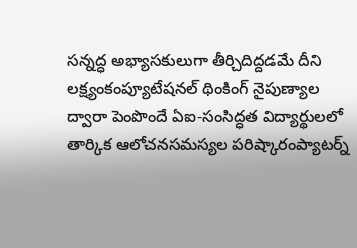సన్నద్ధ అభ్యాసకులుగా తీర్చిదిద్దడమే దీని లక్ష్యంకంప్యూటేషనల్ థింకింగ్ నైపుణ్యాల ద్వారా పెంపొందే ఏఐ-సంసిద్ధత విద్యార్థులలో తార్కిక ఆలోచనసమస్యల పరిష్కారంప్యాటర్న్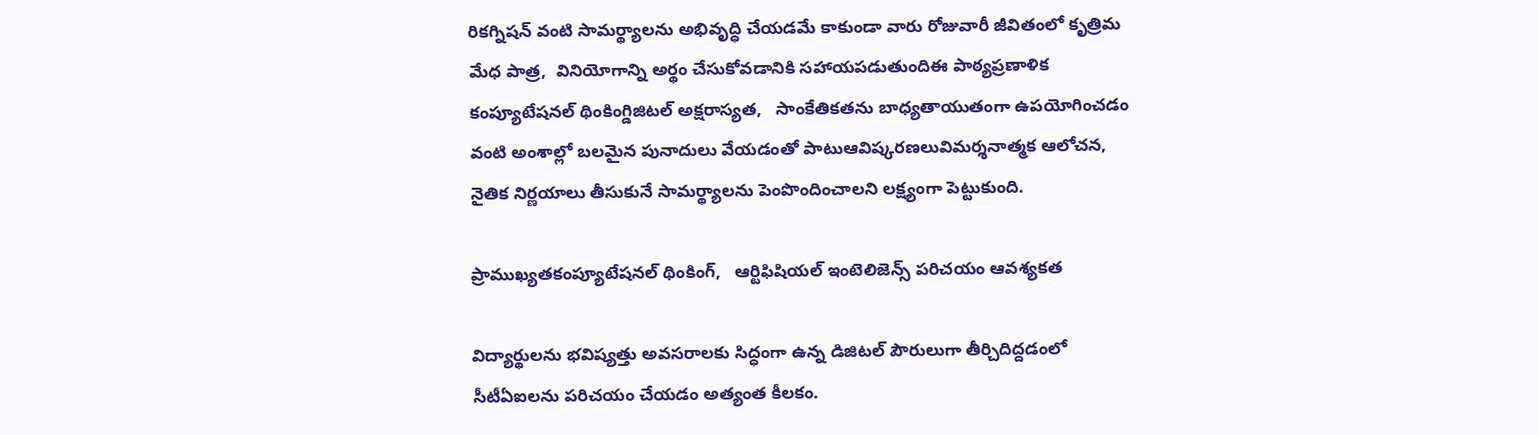రికగ్నిషన్ వంటి సామర్థ్యాలను అభివృద్ధి చేయడమే కాకుండా వారు రోజువారీ జీవితంలో కృత్రిమ మేధ పాత్ర,  వినియోగాన్ని అర్థం చేసుకోవడానికి సహాయపడుతుందిఈ పాఠ్యప్రణాళిక కంప్యూటేషనల్ థింకింగ్డిజిటల్ అక్షరాస్యత,   సాంకేతికతను బాధ్యతాయుతంగా ఉపయోగించడం వంటి అంశాల్లో బలమైన పునాదులు వేయడంతో పాటుఆవిష్కరణలువిమర్శనాత్మక ఆలోచన,  నైతిక నిర్ణయాలు తీసుకునే సామర్థ్యాలను పెంపొందించాలని లక్ష్యంగా పెట్టుకుంది.

ప్రాముఖ్యతకంప్యూటేషనల్ థింకింగ్,   ఆర్టిఫిషియల్ ఇంటెలిజెన్స్ పరిచయం ఆవశ్యకత

విద్యార్థులను భవిష్యత్తు అవసరాలకు సిద్ధంగా ఉన్న డిజిటల్ పౌరులుగా తీర్చిదిద్దడంలో సీటీఏఐలను పరిచయం చేయడం అత్యంత కీలకం.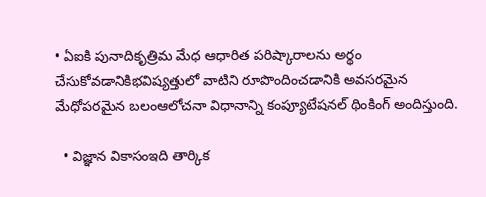• ఏఐకి పునాదికృత్రిమ మేధ ఆధారిత పరిష్కారాలను అర్థం చేసుకోవడానికిభవిష్యత్తులో వాటిని రూపొందించడానికి అవసరమైన మేధోపరమైన బలంఆలోచనా విధానాన్ని కంప్యూటేషనల్ థింకింగ్ అందిస్తుంది.

  • విజ్ఞాన వికాసంఇది తార్కిక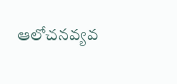ఆలోచనవ్యవ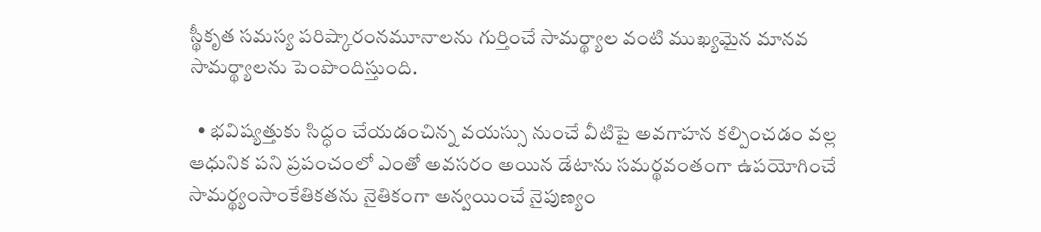స్థీకృత సమస్య పరిష్కారంనమూనాలను గుర్తించే సామర్థ్యాల వంటి ముఖ్యమైన మానవ సామర్థ్యాలను పెంపొందిస్తుంది.

  • భవిష్యత్తుకు సిద్ధం చేయడంచిన్న వయస్సు నుంచే వీటిపై అవగాహన కల్పించడం వల్ల ఆధునిక పని ప్రపంచంలో ఎంతో అవసరం అయిన డేటాను సమర్థవంతంగా ఉపయోగించే సామర్థ్యంసాంకేతికతను నైతికంగా అన్వయించే నైపుణ్యం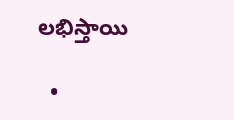లభిస్తాయి

  •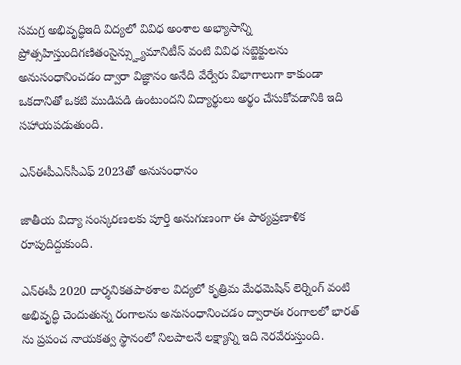సమగ్ర అభివృద్ధిఇది విద్యలో వివిధ అంశాల అభ్యాసాన్ని ప్రోత్సహిస్తుందిగణితంసైన్స్హ్యుమానిటీస్ వంటి వివిధ సబ్జెక్టులను అనుసంధానించడం ద్వారా విజ్ఞానం అనేది వేర్వేరు విభాగాలుగా కాకుండా ఒకదానితో ఒకటి ముడిపడి ఉంటుందని విద్యార్థులు అర్థం చేసుకోవడానికి ఇది సహాయపడుతుంది.

ఎన్ఈపీఎన్‌సీఎఫ్ 2023తో అనుసంధానం

జాతీయ విద్యా సంస్కరణలకు పూర్తి అనుగుణంగా ఈ పాఠ్యప్రణాళిక రూపుదిద్దుకుంది.

ఎన్ఈపీ 2020 దార్శనికతపాఠశాల విద్యలో కృత్రిమ మేధమెషిన్ లెర్నింగ్ వంటి అభివృద్ధి చెందుతున్న రంగాలను అనుసంధానించడం ద్వారాఈ రంగాలలో భారత్ ను ప్రపంచ నాయకత్వ స్థానంలో నిలపాలనే లక్ష్యాన్ని ఇది నెరవేరుస్తుంది.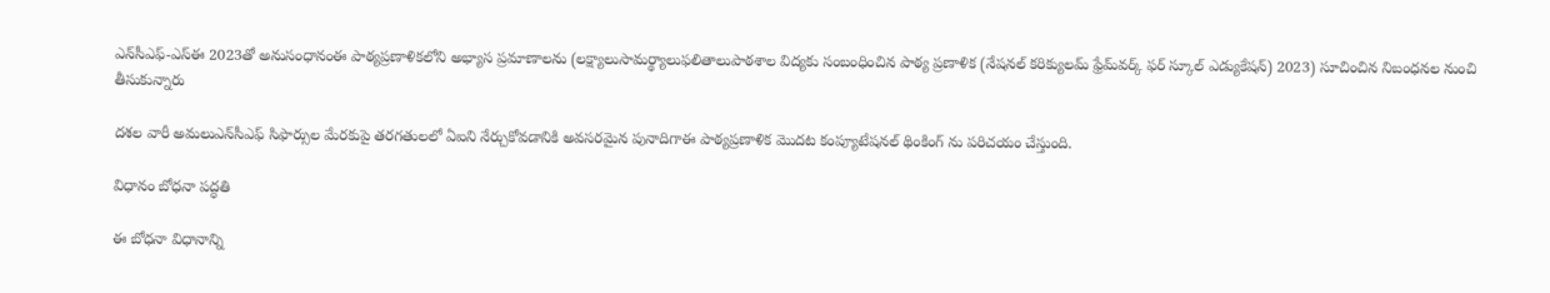ఎన్‌సీఎఫ్-ఎస్ఈ 2023తో అనుసంధానంఈ పాఠ్యప్రణాళికలోని అభ్యాస ప్రమాణాలను (లక్ష్యాలుసామర్థ్యాలుఫలితాలుపాఠశాల విద్యకు సంబంధించిన పాఠ్య ప్రణాళిక (నేషనల్ కరిక్యులమ్ ఫ్రేమ్‌వర్క్ ఫర్ స్కూల్ ఎడ్యుకేషన్) 2023) సూచించిన నిబంధనల నుంచి తీసుకున్నారు

దశల వారీ అమలుఎన్‌సీఎఫ్ సిఫార్సుల మేరకుపై తరగతులలో ఏఐని నేర్చుకోవడానికి అవసరమైన పునాదిగాఈ పాఠ్యప్రణాళిక మొదట కంప్యూటేషనల్ థింకింగ్ ను పరిచయం చేస్తుంది.

విధానం బోధనా పద్ధతి

ఈ బోధనా విధానాన్ని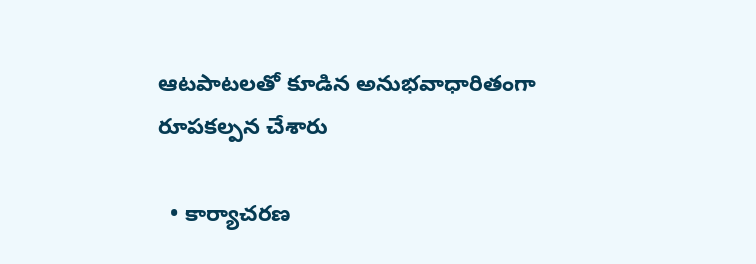ఆటపాటలతో కూడిన అనుభవాధారితంగా రూపకల్పన చేశారు

  • కార్యాచరణ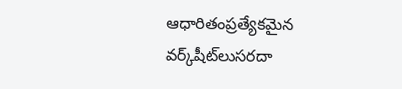ఆధారితంప్రత్యేకమైన వర్క్‌షీట్‌లుసరదా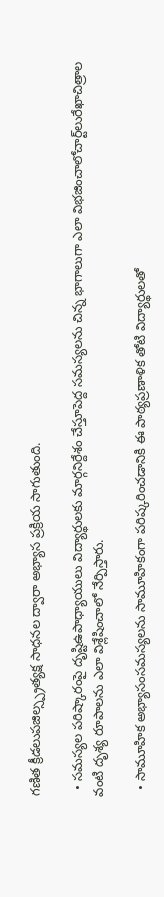గణిత క్రీడలుపజిల్స్ప్రత్యక్ష సాధనల ద్వారా అభ్యాస ప్రక్రియ సాగుతుంది.

  • సమస్యల పరిష్కారంపై దృష్టిఉపాధ్యాయులు విద్యార్థులకు మార్గనిర్దేశం చేస్తూపెద్ద సమస్యలను చిన్న భాగాలుగా ఎలా విభజించాలోచార్ట్‌లురేఖాచిత్రాల వంటి దృశ్య రూపాలను ఎలా విశ్లేషించాలో నేర్పిస్తారు.

  • సామూహిక అభ్యాసంసమస్యలను సామూహికంగా పరిష్కరించడానికి ఈ పాఠ్యప్రణాళిక తోటి విద్యార్థులతో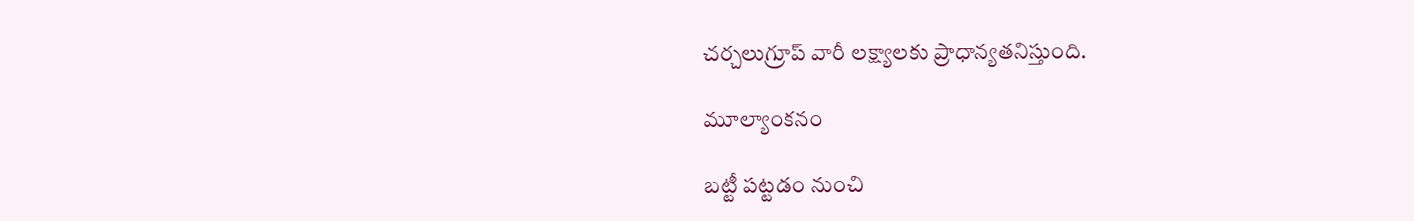చర్చలుగ్రూప్ వారీ లక్ష్యాలకు ప్రాధాన్యతనిస్తుంది.

మూల్యాంకనం

బట్టీ పట్టడం నుంచి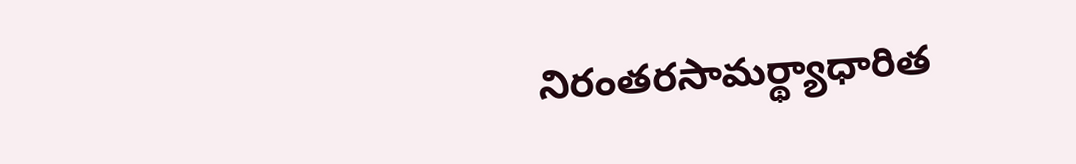నిరంతరసామర్థ్యాధారిత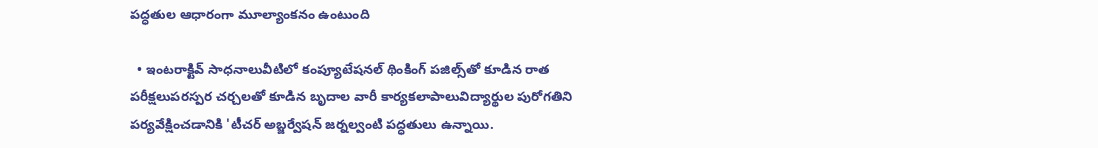పద్ధతుల ఆధారంగా మూల్యాంకనం ఉంటుంది

  • ఇంటరాక్టివ్ సాధనాలువీటిలో కంప్యూటేషనల్ థింకింగ్ పజిల్స్‌తో కూడిన రాత పరీక్షలుపరస్పర చర్చలతో కూడిన బృదాల వారీ కార్యకలాపాలువిద్యార్థుల పురోగతిని పర్యవేక్షించడానికి 'టీచర్ అబ్జర్వేషన్ జర్నల్వంటి పద్ధతులు ఉన్నాయి.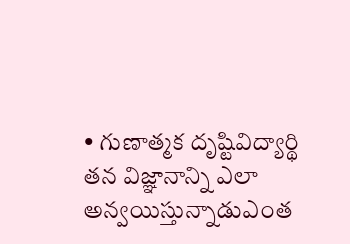• గుణాత్మక దృష్టివిద్యార్థి తన విజ్ఞానాన్ని ఎలా అన్వయిస్తున్నాడుఎంత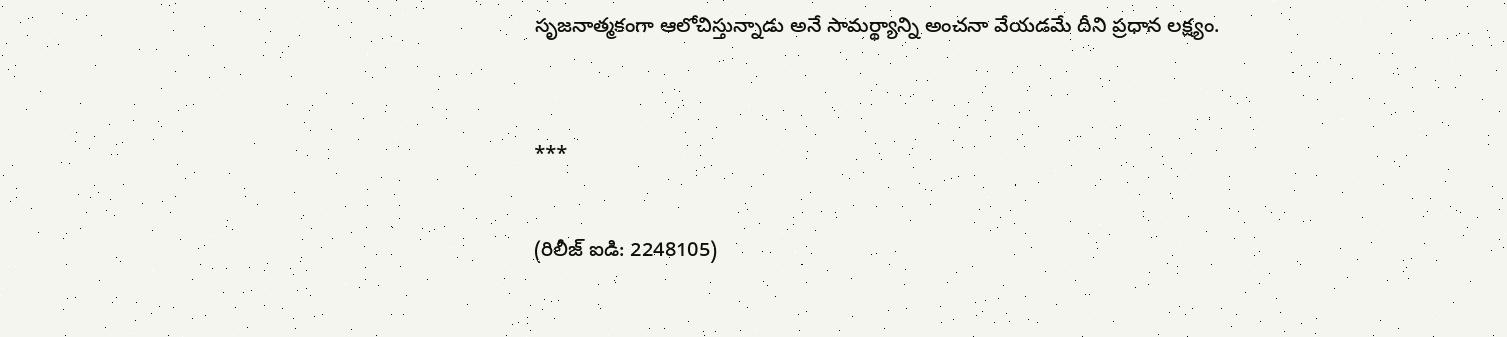సృజనాత్మకంగా ఆలోచిస్తున్నాడు అనే సామర్థ్యాన్ని అంచనా వేయడమే దీని ప్రధాన లక్ష్యం.



***


(రిలీజ్ ఐడి: 2248105)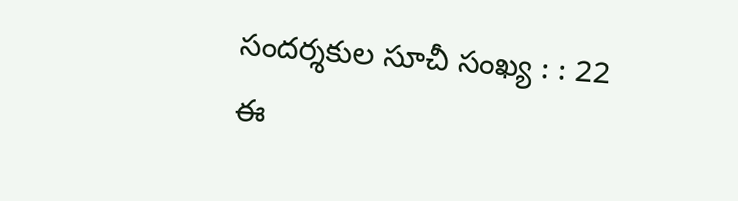సందర్శకుల సూచీ సంఖ్య : : 22
ఈ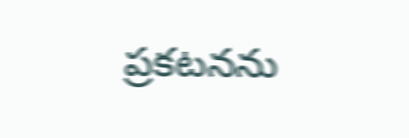ప్రకటనను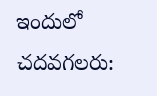ఇందులో చదవగలరు: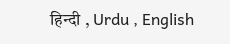हिन्दी , Urdu , English